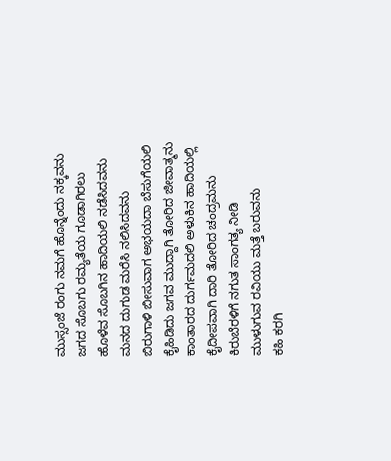ಮುಸ್ಸಂಜೆ ರಂಗು ನಮಗೆ ಹೊನ್ನೆಂದು ನಕ್ಕವನು
ಜಗದ ಸೊಬಗು ರಮ್ಯತೆಯ ಗೂಡಾಗಿರಲು
ಹೊಳೆವ ಸೊಬಗಿನ ಹಾದಿಯಲಿ ನಡೆಸಿದವನು
ಮನದ ದುಗುಡ ಮರೆಸಿ ನಲಿಸಿದವನು
ಬಿರುಗಾಳಿ ಬೀಸುವಾಗ ಅಭಯದಾ ಬೆಸುಗೆಯಲಿ
ಕೈಹಿಡಿದು ಜಗವ ಮುದ್ದಾಗಿ ತೋರಿದ ಜೀವಾತ್ಮನು
ಕಾಂತಾರದ ದುರ್ಗಮದಲಿ ಅಳುಕಿನ ಹಾದಿಯಲ್ಲಿ
ಕೈದೀಪವಾಗಿ ದಾರಿ ತೋರಿದ ಚಂದ್ರಮನು
ಕಿರುಬೆರಳಿಗೆ ನಗುತ ಸಾಂಗತ್ಯ ನೀಡಿ
ಮುಳುಗುವ ರವಿಯು ಮತ್ತೆ ಬರುವನು
ಕಹಿ ಕರಗಿ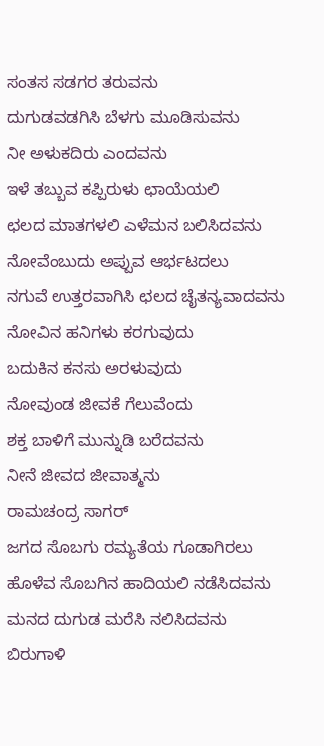ಸಂತಸ ಸಡಗರ ತರುವನು
ದುಗುಡವಡಗಿಸಿ ಬೆಳಗು ಮೂಡಿಸುವನು
ನೀ ಅಳುಕದಿರು ಎಂದವನು
ಇಳೆ ತಬ್ಬುವ ಕಪ್ಪಿರುಳು ಛಾಯೆಯಲಿ
ಛಲದ ಮಾತಗಳಲಿ ಎಳೆಮನ ಬಲಿಸಿದವನು
ನೋವೆಂಬುದು ಅಪ್ಪುವ ಆರ್ಭಟದಲು
ನಗುವೆ ಉತ್ತರವಾಗಿಸಿ ಛಲದ ಚೈತನ್ಯವಾದವನು
ನೋವಿನ ಹನಿಗಳು ಕರಗುವುದು
ಬದುಕಿನ ಕನಸು ಅರಳುವುದು
ನೋವುಂಡ ಜೀವಕೆ ಗೆಲುವೆಂದು
ಶಕ್ತ ಬಾಳಿಗೆ ಮುನ್ನುಡಿ ಬರೆದವನು
ನೀನೆ ಜೀವದ ಜೀವಾತ್ಮನು
ರಾಮಚಂದ್ರ ಸಾಗರ್
ಜಗದ ಸೊಬಗು ರಮ್ಯತೆಯ ಗೂಡಾಗಿರಲು
ಹೊಳೆವ ಸೊಬಗಿನ ಹಾದಿಯಲಿ ನಡೆಸಿದವನು
ಮನದ ದುಗುಡ ಮರೆಸಿ ನಲಿಸಿದವನು
ಬಿರುಗಾಳಿ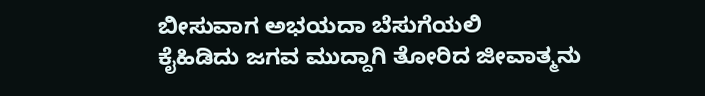ಬೀಸುವಾಗ ಅಭಯದಾ ಬೆಸುಗೆಯಲಿ
ಕೈಹಿಡಿದು ಜಗವ ಮುದ್ದಾಗಿ ತೋರಿದ ಜೀವಾತ್ಮನು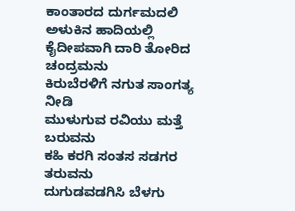ಕಾಂತಾರದ ದುರ್ಗಮದಲಿ ಅಳುಕಿನ ಹಾದಿಯಲ್ಲಿ
ಕೈದೀಪವಾಗಿ ದಾರಿ ತೋರಿದ ಚಂದ್ರಮನು
ಕಿರುಬೆರಳಿಗೆ ನಗುತ ಸಾಂಗತ್ಯ ನೀಡಿ
ಮುಳುಗುವ ರವಿಯು ಮತ್ತೆ ಬರುವನು
ಕಹಿ ಕರಗಿ ಸಂತಸ ಸಡಗರ ತರುವನು
ದುಗುಡವಡಗಿಸಿ ಬೆಳಗು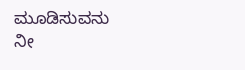ಮೂಡಿಸುವನು
ನೀ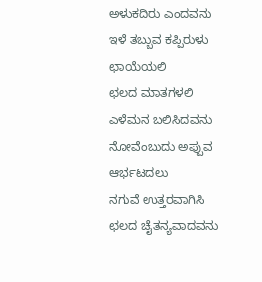ಅಳುಕದಿರು ಎಂದವನು
ಇಳೆ ತಬ್ಬುವ ಕಪ್ಪಿರುಳು ಛಾಯೆಯಲಿ
ಛಲದ ಮಾತಗಳಲಿ ಎಳೆಮನ ಬಲಿಸಿದವನು
ನೋವೆಂಬುದು ಅಪ್ಪುವ ಆರ್ಭಟದಲು
ನಗುವೆ ಉತ್ತರವಾಗಿಸಿ ಛಲದ ಚೈತನ್ಯವಾದವನು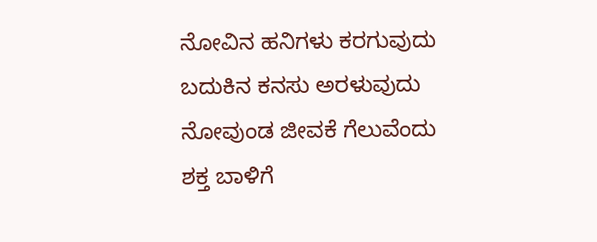ನೋವಿನ ಹನಿಗಳು ಕರಗುವುದು
ಬದುಕಿನ ಕನಸು ಅರಳುವುದು
ನೋವುಂಡ ಜೀವಕೆ ಗೆಲುವೆಂದು
ಶಕ್ತ ಬಾಳಿಗೆ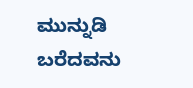ಮುನ್ನುಡಿ ಬರೆದವನು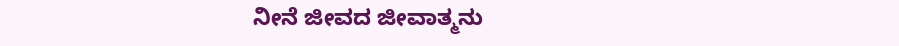ನೀನೆ ಜೀವದ ಜೀವಾತ್ಮನು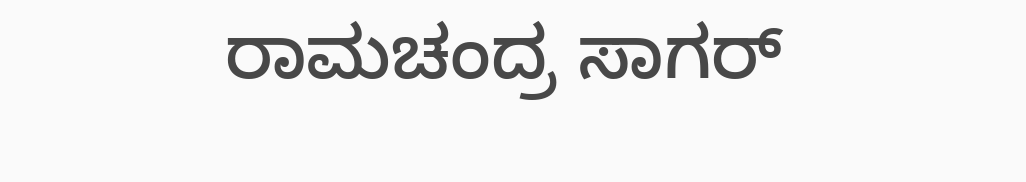ರಾಮಚಂದ್ರ ಸಾಗರ್